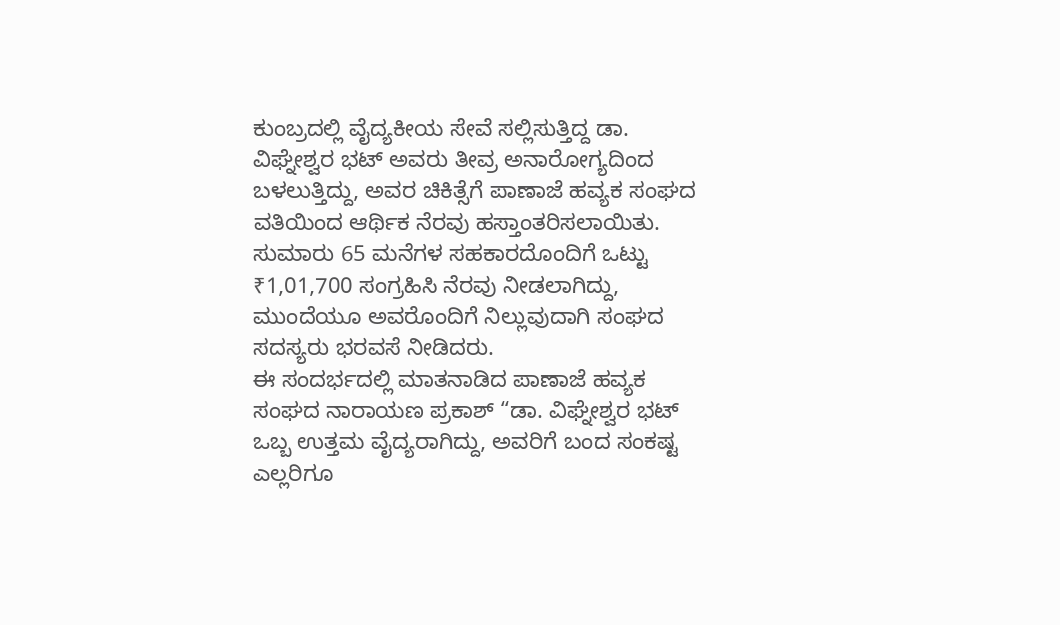ಕುಂಬ್ರದಲ್ಲಿ ವೈದ್ಯಕೀಯ ಸೇವೆ ಸಲ್ಲಿಸುತ್ತಿದ್ದ ಡಾ. ವಿಘ್ನೇಶ್ವರ ಭಟ್ ಅವರು ತೀವ್ರ ಅನಾರೋಗ್ಯದಿಂದ ಬಳಲುತ್ತಿದ್ದು, ಅವರ ಚಿಕಿತ್ಸೆಗೆ ಪಾಣಾಜೆ ಹವ್ಯಕ ಸಂಘದ ವತಿಯಿಂದ ಆರ್ಥಿಕ ನೆರವು ಹಸ್ತಾಂತರಿಸಲಾಯಿತು. ಸುಮಾರು 65 ಮನೆಗಳ ಸಹಕಾರದೊಂದಿಗೆ ಒಟ್ಟು ₹1,01,700 ಸಂಗ್ರಹಿಸಿ ನೆರವು ನೀಡಲಾಗಿದ್ದು, ಮುಂದೆಯೂ ಅವರೊಂದಿಗೆ ನಿಲ್ಲುವುದಾಗಿ ಸಂಘದ ಸದಸ್ಯರು ಭರವಸೆ ನೀಡಿದರು.
ಈ ಸಂದರ್ಭದಲ್ಲಿ ಮಾತನಾಡಿದ ಪಾಣಾಜೆ ಹವ್ಯಕ ಸಂಘದ ನಾರಾಯಣ ಪ್ರಕಾಶ್ “ಡಾ. ವಿಘ್ನೇಶ್ವರ ಭಟ್ ಒಬ್ಬ ಉತ್ತಮ ವೈದ್ಯರಾಗಿದ್ದು, ಅವರಿಗೆ ಬಂದ ಸಂಕಷ್ಟ ಎಲ್ಲರಿಗೂ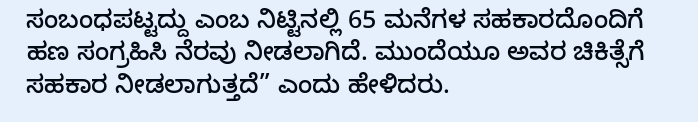ಸಂಬಂಧಪಟ್ಟದ್ದು ಎಂಬ ನಿಟ್ಟಿನಲ್ಲಿ 65 ಮನೆಗಳ ಸಹಕಾರದೊಂದಿಗೆ ಹಣ ಸಂಗ್ರಹಿಸಿ ನೆರವು ನೀಡಲಾಗಿದೆ. ಮುಂದೆಯೂ ಅವರ ಚಿಕಿತ್ಸೆಗೆ ಸಹಕಾರ ನೀಡಲಾಗುತ್ತದೆ” ಎಂದು ಹೇಳಿದರು.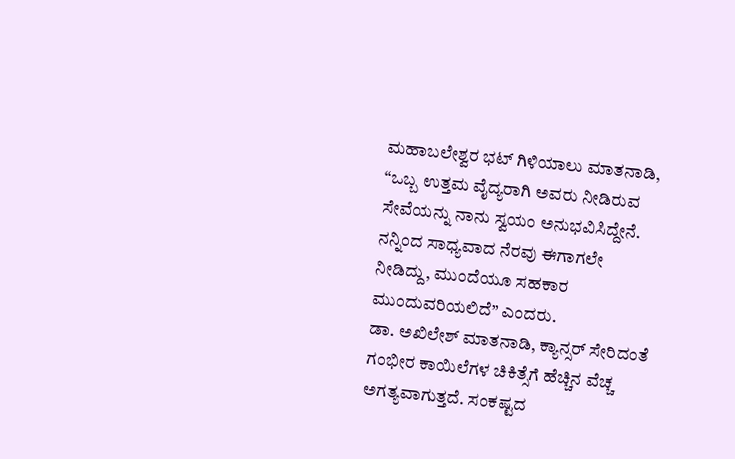ಮಹಾಬಲೇಶ್ವರ ಭಟ್ ಗಿಳಿಯಾಲು ಮಾತನಾಡಿ, “ಒಬ್ಬ ಉತ್ತಮ ವೈದ್ಯರಾಗಿ ಅವರು ನೀಡಿರುವ ಸೇವೆಯನ್ನು ನಾನು ಸ್ವಯಂ ಅನುಭವಿಸಿದ್ದೇನೆ. ನನ್ನಿಂದ ಸಾಧ್ಯವಾದ ನೆರವು ಈಗಾಗಲೇ ನೀಡಿದ್ದು, ಮುಂದೆಯೂ ಸಹಕಾರ ಮುಂದುವರಿಯಲಿದೆ” ಎಂದರು.
ಡಾ. ಅಖಿಲೇಶ್ ಮಾತನಾಡಿ, ಕ್ಯಾನ್ಸರ್ ಸೇರಿದಂತೆ ಗಂಭೀರ ಕಾಯಿಲೆಗಳ ಚಿಕಿತ್ಸೆಗೆ ಹೆಚ್ಚಿನ ವೆಚ್ಚ ಅಗತ್ಯವಾಗುತ್ತದೆ. ಸಂಕಷ್ಟದ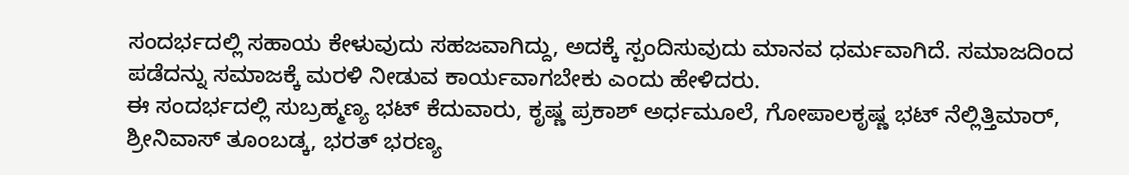ಸಂದರ್ಭದಲ್ಲಿ ಸಹಾಯ ಕೇಳುವುದು ಸಹಜವಾಗಿದ್ದು, ಅದಕ್ಕೆ ಸ್ಪಂದಿಸುವುದು ಮಾನವ ಧರ್ಮವಾಗಿದೆ. ಸಮಾಜದಿಂದ ಪಡೆದನ್ನು ಸಮಾಜಕ್ಕೆ ಮರಳಿ ನೀಡುವ ಕಾರ್ಯವಾಗಬೇಕು ಎಂದು ಹೇಳಿದರು.
ಈ ಸಂದರ್ಭದಲ್ಲಿ ಸುಬ್ರಹ್ಮಣ್ಯ ಭಟ್ ಕೆದುವಾರು, ಕೃಷ್ಣ ಪ್ರಕಾಶ್ ಅರ್ಧಮೂಲೆ, ಗೋಪಾಲಕೃಷ್ಣ ಭಟ್ ನೆಲ್ಲಿತ್ತಿಮಾರ್, ಶ್ರೀನಿವಾಸ್ ತೂಂಬಡ್ಕ, ಭರತ್ ಭರಣ್ಯ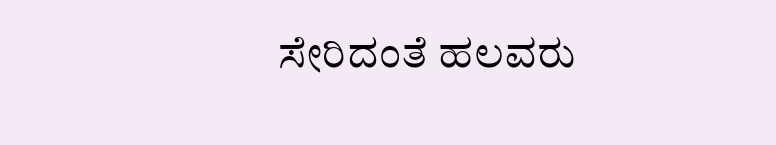ಸೇರಿದಂತೆ ಹಲವರು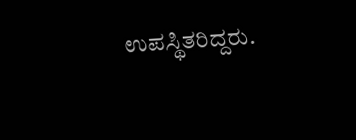ಉಪಸ್ಥಿತರಿದ್ದರು.